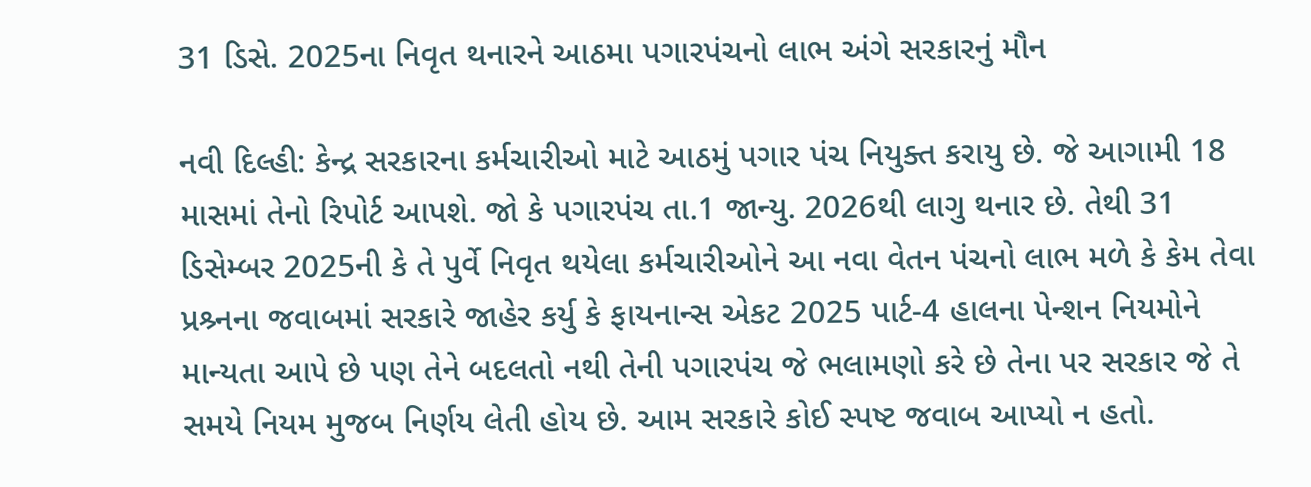31 ડિસે. 2025ના નિવૃત થનારને આઠમા પગારપંચનો લાભ અંગે સરકારનું મૌન

નવી દિલ્હી: કેન્દ્ર સરકારના કર્મચારીઓ માટે આઠમું પગાર પંચ નિયુક્ત કરાયુ છે. જે આગામી 18 માસમાં તેનો રિપોર્ટ આપશે. જો કે પગારપંચ તા.1 જાન્યુ. 2026થી લાગુ થનાર છે. તેથી 31 ડિસેમ્બર 2025ની કે તે પુર્વે નિવૃત થયેલા કર્મચારીઓને આ નવા વેતન પંચનો લાભ મળે કે કેમ તેવા પ્રશ્ર્નના જવાબમાં સરકારે જાહેર કર્યુ કે ફાયનાન્સ એકટ 2025 પાર્ટ-4 હાલના પેન્શન નિયમોને માન્યતા આપે છે પણ તેને બદલતો નથી તેની પગારપંચ જે ભલામણો કરે છે તેના પર સરકાર જે તે સમયે નિયમ મુજબ નિર્ણય લેતી હોય છે. આમ સરકારે કોઈ સ્પષ્ટ જવાબ આપ્યો ન હતો.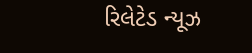રિલેટેડ ન્યૂઝ